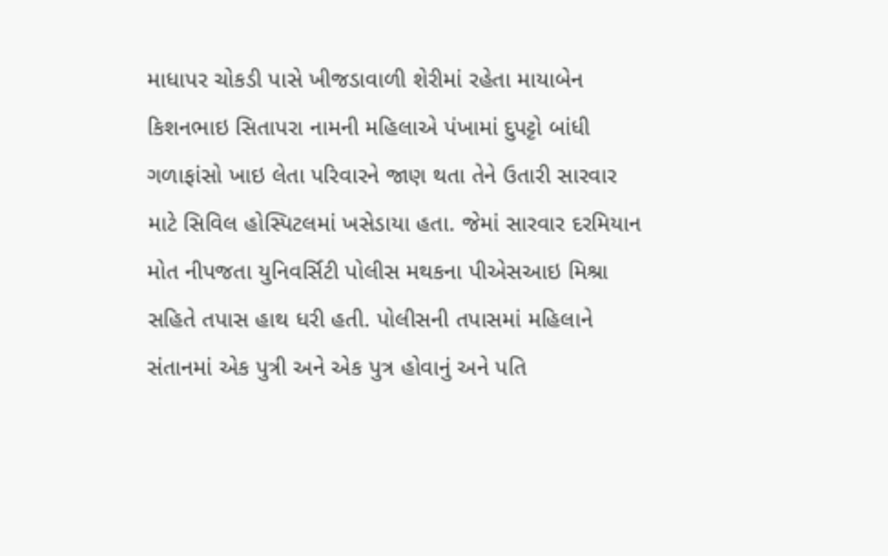માધાપર ચોકડી પાસે ખીજડાવાળી શેરીમાં રહેતા માયાબેન કિશનભાઇ સિતાપરા નામની મહિલાએ પંખામાં દુપટ્ટો બાંધી ગળાફાંસો ખાઇ લેતા પરિવારને જાણ થતા તેને ઉતારી સારવાર માટે સિવિલ હોસ્પિટલમાં ખસેડાયા હતા. જેમાં સારવાર દરમિયાન મોત નીપજતા યુનિવર્સિટી પોલીસ મથકના પીએસઆઇ મિશ્રા સહિતે તપાસ હાથ ધરી હતી. પોલીસની તપાસમાં મહિલાને સંતાનમાં એક પુત્રી અને એક પુત્ર હોવાનું અને પતિ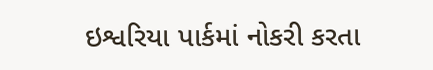ઇશ્વરિયા પાર્કમાં નોકરી કરતા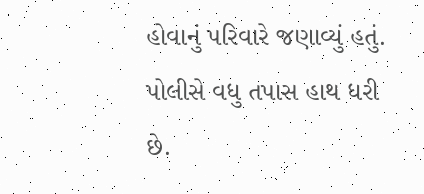હોવાનું પરિવારે જણાવ્યું હતું. પોલીસે વધુ તપાસ હાથ ધરી છે.